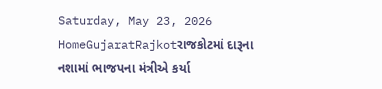Saturday, May 23, 2026
HomeGujaratRajkotરાજકોટમાં દારૂના નશામાં ભાજપના મંત્રીએ કર્યા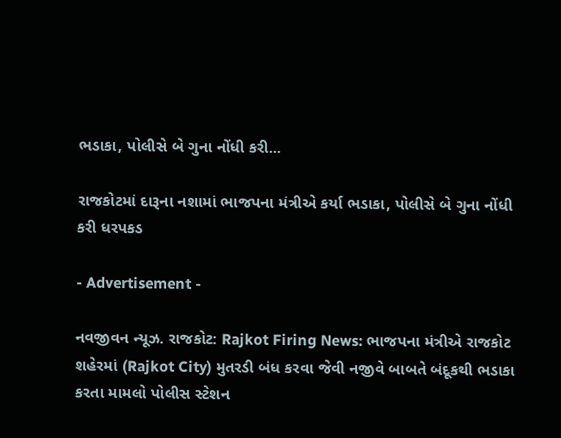ભડાકા, પોલીસે બે ગુના નોંધી કરી...

રાજકોટમાં દારૂના નશામાં ભાજપના મંત્રીએ કર્યા ભડાકા, પોલીસે બે ગુના નોંધી કરી ધરપકડ

- Advertisement -

નવજીવન ન્યૂઝ. રાજકોટ: Rajkot Firing News: ભાજપના મંત્રીએ રાજકોટ શહેરમાં (Rajkot City) મુતરડી બંધ કરવા જેવી નજીવે બાબતે બંદૂકથી ભડાકા કરતા મામલો પોલીસ સ્ટેશન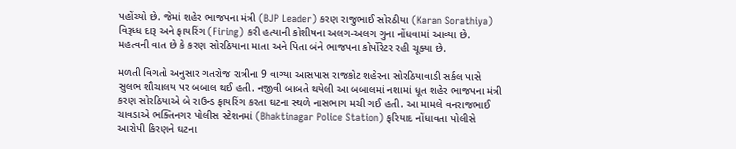પહોંચ્યો છે. જેમાં શહેર ભાજપના મંત્રી (BJP Leader) કરણ રાજુભાઈ સોરઠીયા (Karan Sorathiya) વિરૂધ્ધ દારૂ અને ફાયરિંગ (Firing) કરી હત્યાની કોશીષના અલગ-અલગ ગુના નોંધવામાં આવ્યા છે. મહત્વની વાત છે કે કરણ સોરઠિયાના માતા અને પિતા બંને ભાજપના કોર્પોરેટર રહી ચૂક્યા છે.

મળતી વિગતો અનુસાર ગતરોજ રાત્રીના 9 વાગ્યા આસપાસ રાજકોટ શહેરના સોરઠિયાવાડી સર્કલ પાસે સુલભ શૌચાલય પર બબાલ થઈ હતી. નજીવી બાબતે થયેલી આ બબાલમાં નશામાં ધૂત શહેર ભાજપના મંત્રી કરણ સોરઠિયાએ બે રાઉન્ડ ફાયરિંગ કરતા ઘટના સ્થળે નાસભાગ મચી ગઈ હતી. આ મામલે વનરાજભાઈ ચાવડાએ ભક્તિનગર પોલીસ સ્ટેશનમાં (Bhaktinagar Police Station) ફરિયાદ નોંધાવતા પોલીસે આરોપી કિરણને ઘટના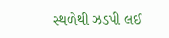સ્થળેથી ઝડપી લઈ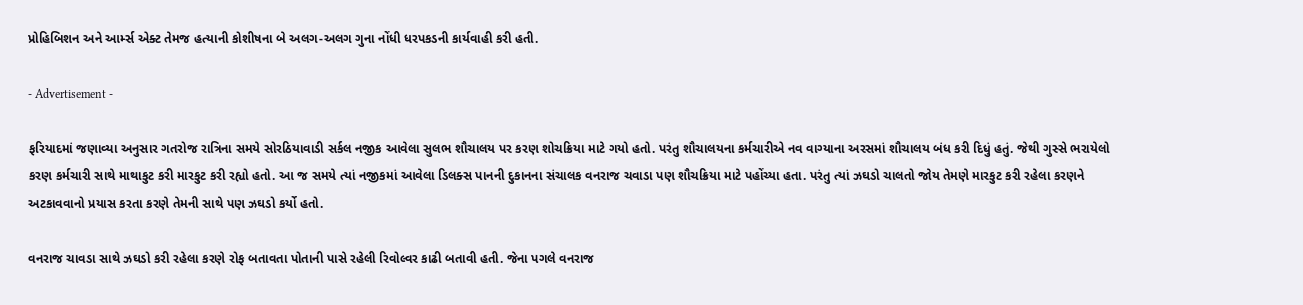પ્રોહિબિશન અને આર્મ્સ એક્ટ તેમજ હત્યાની કોશીષના બે અલગ-અલગ ગુના નોંધી ધરપકડની કાર્યવાહી કરી હતી.

- Advertisement -

ફરિયાદમાં જણાવ્યા અનુસાર ગતરોજ રાત્રિના સમયે સોરઠિયાવાડી સર્કલ નજીક આવેલા સુલભ શૌચાલય પર કરણ શોચક્રિયા માટે ગયો હતો. પરંતુ શૌચાલયના કર્મચારીએ નવ વાગ્યાના અરસમાં શૌચાલય બંધ કરી દિધું હતું. જેથી ગુસ્સે ભરાયેલો કરણ કર્મચારી સાથે માથાકુટ કરી મારકુટ કરી રહ્યો હતો. આ જ સમયે ત્યાં નજીકમાં આવેલા ડિલક્સ પાનની દુકાનના સંચાલક વનરાજ ચવાડા પણ શૌચક્રિયા માટે પહોંચ્યા હતા. પરંતુ ત્યાં ઝઘડો ચાલતો જોય તેમણે મારકુટ કરી રહેલા કરણને અટકાવવાનો પ્રયાસ કરતા કરણે તેમની સાથે પણ ઝઘડો કર્યો હતો.

વનરાજ ચાવડા સાથે ઝઘડો કરી રહેલા કરણે રોફ બતાવતા પોતાની પાસે રહેલી રિવોલ્વર કાઢી બતાવી હતી. જેના પગલે વનરાજ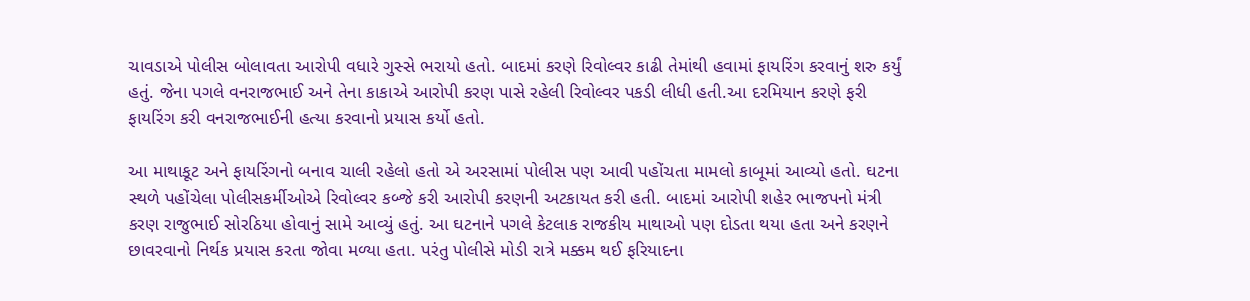ચાવડાએ પોલીસ બોલાવતા આરોપી વધારે ગુસ્સે ભરાયો હતો. બાદમાં કરણે રિવોલ્વર કાઢી તેમાંથી હવામાં ફાયરિંગ કરવાનું શરુ કર્યું હતું. જેના પગલે વનરાજભાઈ અને તેના કાકાએ આરોપી કરણ પાસે રહેલી રિવોલ્વર પકડી લીધી હતી.આ દરમિયાન કરણે ફરી ફાયરિંગ કરી વનરાજભાઈની હત્યા કરવાનો પ્રયાસ કર્યો હતો.

આ માથાકૂટ અને ફાયરિંગનો બનાવ ચાલી રહેલો હતો એ અરસામાં પોલીસ પણ આવી પહોંચતા મામલો કાબૂમાં આવ્યો હતો. ઘટના સ્થળે પહોંચેલા પોલીસકર્મીઓએ રિવોલ્વર કબ્જે કરી આરોપી કરણની અટકાયત કરી હતી. બાદમાં આરોપી શહેર ભાજપનો મંત્રી કરણ રાજુભાઈ સોરઠિયા હોવાનું સામે આવ્યું હતું. આ ઘટનાને પગલે કેટલાક રાજકીય માથાઓ પણ દોડતા થયા હતા અને કરણને છાવરવાનો નિર્થક પ્રયાસ કરતા જોવા મળ્યા હતા. પરંતુ પોલીસે મોડી રાત્રે મક્કમ થઈ ફરિયાદના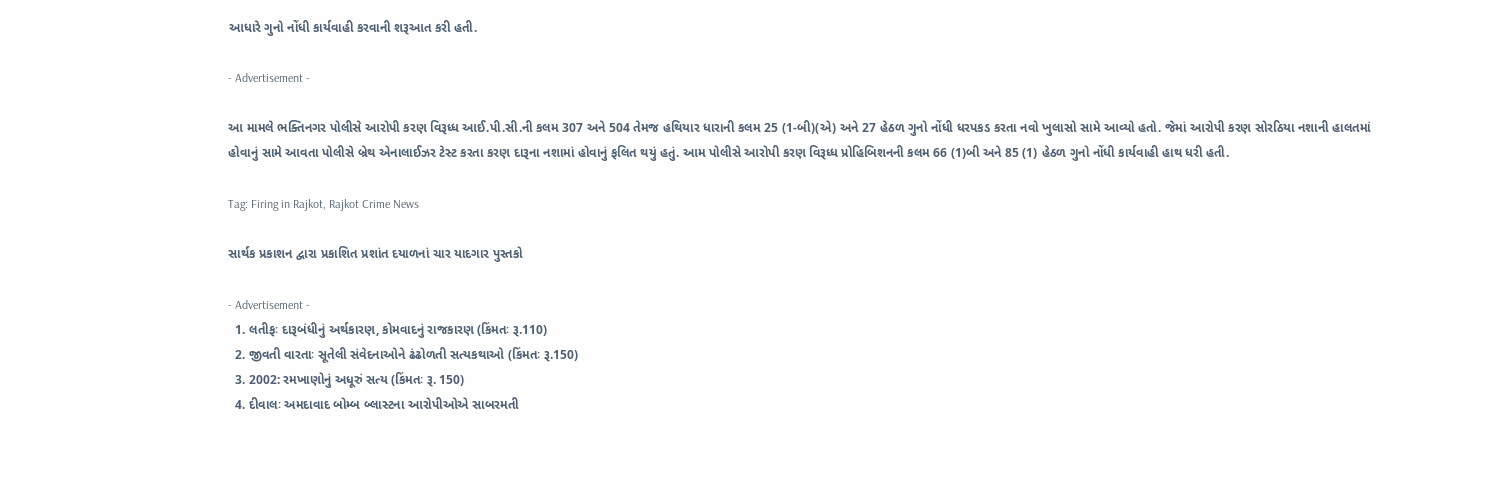આધારે ગુનો નોંધી કાર્યવાહી કરવાની શરૂઆત કરી હતી.

- Advertisement -

આ મામલે ભક્તિનગર પોલીસે આરોપી કરણ વિરૂધ્ધ આઈ.પી.સી.ની કલમ 307 અને 504 તેમજ હથિયાર ધારાની કલમ 25 (1-બી)(એ) અને 27 હેઠળ ગુનો નોંધી ધરપકડ કરતા નવો ખુલાસો સામે આવ્યો હતો. જેમાં આરોપી કરણ સોરઠિયા નશાની હાલતમાં હોવાનું સામે આવતા પોલીસે બ્રેથ એનાલાઈઝર ટેસ્ટ કરતા કરણ દારૂના નશામાં હોવાનું ફલિત થયું હતું. આમ પોલીસે આરોપી કરણ વિરૂધ્ધ પ્રોહિબિશનની કલમ 66 (1)બી અને 85 (1) હેઠળ ગુનો નોંધી કાર્યવાહી હાથ ધરી હતી.

Tag: Firing in Rajkot, Rajkot Crime News

સાર્થક પ્રકાશન દ્વારા પ્રકાશિત પ્રશાંત દયાળનાં ચાર યાદગાર પુસ્તકો

- Advertisement -
  1. લતીફઃ દારૂબંધીનું અર્થકારણ, કોમવાદનું રાજકારણ (કિંમતઃ રૂ.110)
  2. જીવતી વારતાઃ સૂતેલી સંવેદનાઓને ઢંઢોળતી સત્યકથાઓ (કિંમતઃ રૂ.150)
  3. 2002: રમખાણોનું અધૂરું સત્ય (કિંમતઃ રૂ. 150)
  4. દીવાલઃ અમદાવાદ બોમ્બ બ્લાસ્ટના આરોપીઓએ સાબરમતી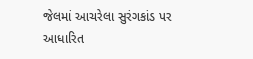જેલમાં આચરેલા સુરંગકાંડ પર આધારિત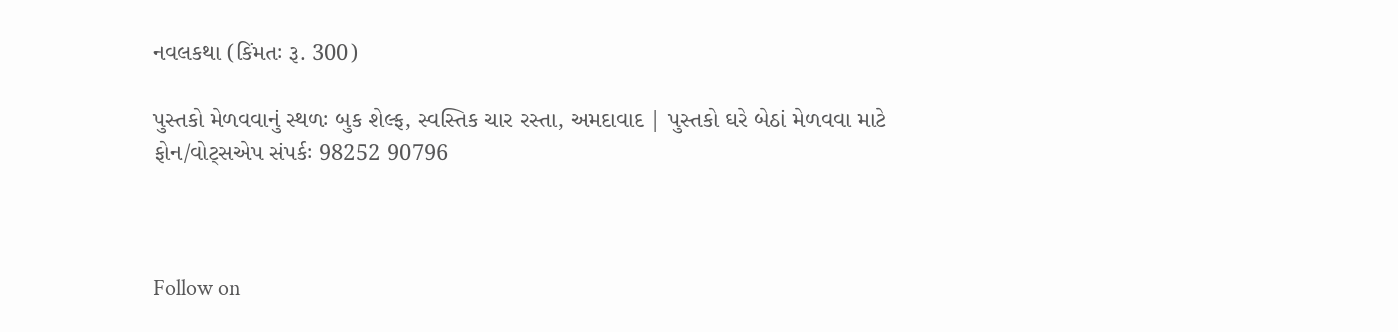નવલકથા (કિંમતઃ રૂ. 300)

પુસ્તકો મેળવવાનું સ્થળઃ બુક શેલ્ફ, સ્વસ્તિક ચાર રસ્તા, અમદાવાદ | પુસ્તકો ઘરે બેઠાં મેળવવા માટે ફોન/વોટ્સએપ સંપર્કઃ 98252 90796



Follow on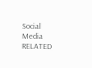Social Media
RELATED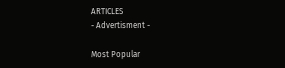ARTICLES
- Advertisment -

Most Popular